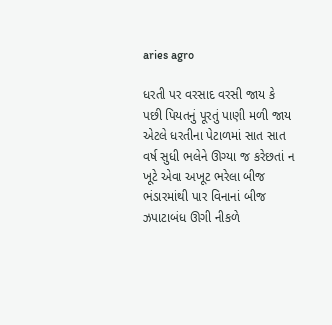aries agro

ધરતી પર વરસાદ વરસી જાય કે પછી પિયતનું પૂરતું પાણી મળી જાય એટલે ધરતીના પેટાળમાં સાત સાત વર્ષ સુધી ભલેને ઊગ્યા જ કરેછતાં ન ખૂટે એવા અખૂટ ભરેલા બીજ ભંડારમાંથી પાર વિનાનાં બીજ ઝપાટાબંધ ઊગી નીકળે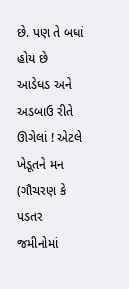છે. પણ તે બધાં હોય છે આડેધડ અને અડબાઉ રીતે ઊગેલાં ! એટલે ખેડૂતને મન (ગૌચરણ કે પડતર જમીનોમાં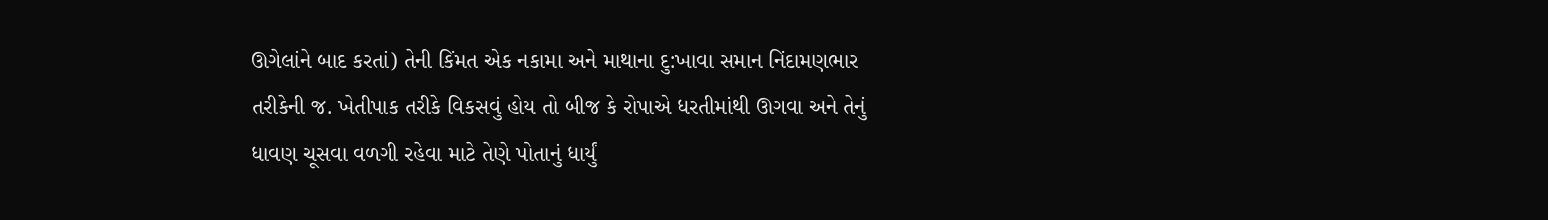ઊગેલાંને બાદ કરતાં) તેની કિંમત એક નકામા અને માથાના દુ:ખાવા સમાન નિંદામણભાર તરીકેની જ. ખેતીપાક તરીકે વિકસવું હોય તો બીજ કે રોપાએ ધરતીમાંથી ઊગવા અને તેનું ધાવણ ચૂસવા વળગી રહેવા માટે તેણે પોતાનું ધાર્યું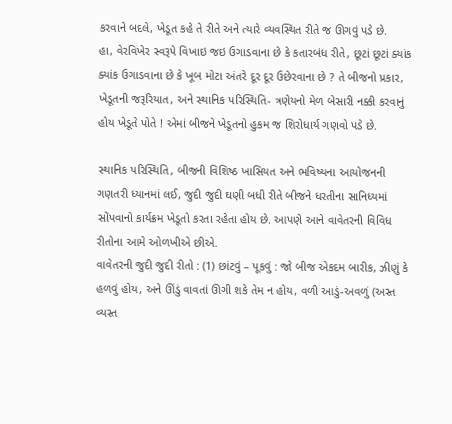કરવાને બદલે, ખેડૂત કહે તે રીતે અને ત્યારે વ્યવસ્થિત રીતે જ ઊગવું પડે છે.
હા, વેરવિખેર સ્વરૂપે વિખાઇ જઇ ઉગાડવાના છે કે કતારબંધ રીતે, છૂટાં છૂટાં ક્યાંક ક્યાંક ઉગાડવાના છે કે ખૂબ મોટા અંતરે દૂર દૂર ઉછેરવાના છે ? તે બીજનો પ્રકાર, ખેડૂતની જરૂરિયાત, અને સ્થાનિક પરિસ્થિતિ- ત્રણેયનો મેળ બેસારી નક્કી કરવાનું હોય ખેડૂતે પોતે ! એમાં બીજને ખેડૂતનો હુકમ જ શિરોધાર્ય ગણવો પડે છે.

સ્થાનિક પરિસ્થિતિ, બીજની વિશિષ્ઠ ખાસિયત અને ભવિષ્યના આયોજનની ગણતરી ધ્યાનમાં લઈ, જુદી જુદી ઘણી બધી રીતે બીજને ધરતીના સાનિધ્યમાં સોંપવાનો કાર્યક્રમ ખેડૂતો કરતા રહેતા હોય છે. આપણે આને વાવેતરની વિવિધ રીતોના આમે ઓળખીએ છીએ.
વાવેતરની જુદી જુદી રીતો : (1) છાંટવું – પૂકવું : જો બીજ એકદમ બારીક, ઝીણું કે હળવું હોય, અને ઊંડું વાવતાં ઊગી શકે તેમ ન હોય, વળી આડું-અવળું (અસ્ત વ્યસ્ત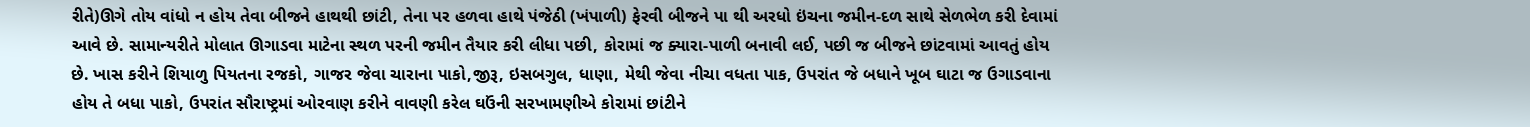રીતે)ઊગે તોય વાંધો ન હોય તેવા બીજને હાથથી છાંટી, તેના પર હળવા હાથે પંજેઠી (ખંપાળી) ફેરવી બીજને પા થી અરધો ઇંચના જમીન-દળ સાથે સેળભેળ કરી દેવામાં આવે છે. સામાન્યરીતે મોલાત ઊગાડવા માટેના સ્થળ પરની જમીન તૈયાર કરી લીધા પછી, કોરામાં જ ક્યારા-પાળી બનાવી લઈ, પછી જ બીજને છાંટવામાં આવતું હોય છે. ખાસ કરીને શિયાળુ પિયતના રજકો, ગાજર જેવા ચારાના પાકો,જીરૂ, ઇસબગુલ, ધાણા, મેથી જેવા નીચા વધતા પાક, ઉપરાંત જે બધાને ખૂબ ઘાટા જ ઉગાડવાના હોય તે બધા પાકો, ઉપરાંત સૌરાષ્ટ્રમાં ઓરવાણ કરીને વાવણી કરેલ ઘઉંની સરખામણીએ કોરામાં છાંટીને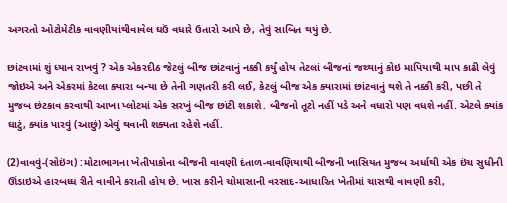અગરતો ઓટોમેટીક વાવણીયાંથીવાવેલ ઘઉં વધારે ઉતારો આપે છે, તેવું સાબિત થયું છે.

છાંટવામાં શું ધ્યાન રાખવું ? એક એકરદીઠ જેટલું બીજ છાંટવાનું નક્કી કર્યું હોય તેટલાં બીજનાં જથ્થાનું કોઇ માપિયાથી માપ કાઢી લેવું જોઇએ અને એકરમાં કેટલા ક્યારા બન્યા છે તેની ગણતરી કરી લઈ, કેટલું બીજ એક ક્યારામાં છાંટવાનું થશે તે નક્કી કરી, પછી તે મુજબ છંટકાવ કરવાથી આખા પ્લોટમાં એક સરખું બીજ છાંટી શકાશે. બીજનો તૂટો નહીં પડે અને વધારો પણ વધશે નહીં. એટલે ક્યાંક ઘાટું, ક્યાંક પારવું (આછું) એવું થવાની શક્યતા રહેશે નહીં.

(2)વાવવું-(સોઇંગ) :મોટાભાગના ખેતીપાકોના બીજની વાવણી દંતાળ-વાવણિયાથી બીજની ખાસિયત મુજબ અર્ધાથી એક ઇંચ સુધીની ઊંડાઇએ હારબધ્ધ રીતે વાવીને કરાતી હોય છે. ખાસ કરીને ચોમાસાની વરસાદ-આધારિત ખેતીમાં ચાસથી વાવણી કરી,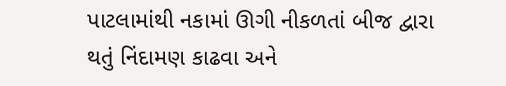પાટલામાંથી નકામાં ઊગી નીકળતાં બીજ દ્વારા થતું નિંદામણ કાઢવા અને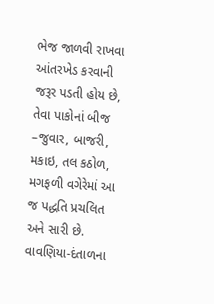ભેજ જાળવી રાખવા આંતરખેડ કરવાની જરૂર પડતી હોય છે, તેવા પાકોનાં બીજ –જુવાર, બાજરી, મકાઇ, તલ કઠોળ, મગફળી વગેરેમાં આ જ પદ્ધતિ પ્રચલિત અને સારી છે. વાવણિયા-દંતાળના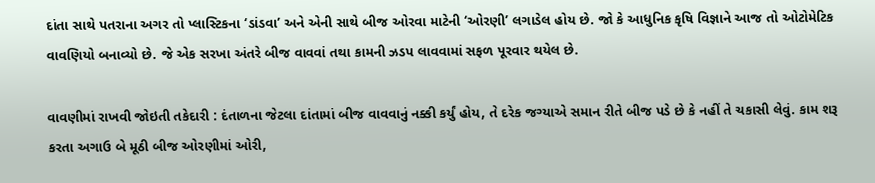દાંતા સાથે પતરાના અગર તો પ્લાસ્ટિકના ‘ડાંડવા’ અને એની સાથે બીજ ઓરવા માટેની ‘ઓરણી’ લગાડેલ હોય છે. જો કે આધુનિક કૃષિ વિજ્ઞાને આજ તો ઓટોમેટિક વાવણિયો બનાવ્યો છે. જે એક સરખા અંતરે બીજ વાવવાં તથા કામની ઝડપ લાવવામાં સફળ પૂરવાર થયેલ છે.

વાવણીમાં રાખવી જોઇતી તકેદારી : દંતાળના જેટલા દાંતામાં બીજ વાવવાનું નક્કી કર્યું હોય, તે દરેક જગ્યાએ સમાન રીતે બીજ પડે છે કે નહીં તે ચકાસી લેવું. કામ શરૂ કરતા અગાઉ બે મૂઠી બીજ ઓરણીમાં ઓરી,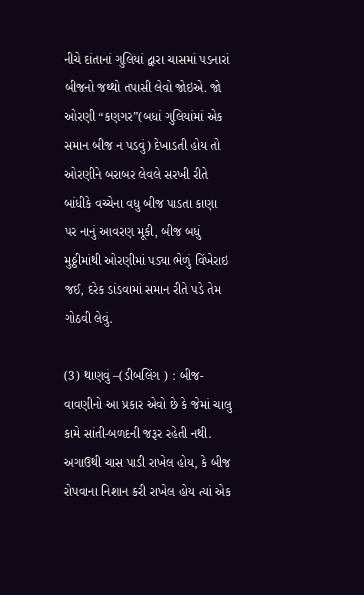નીચે દાંતાનાં ગુલિયાં દ્વારા ચાસમાં પડનારાં બીજનો જથ્થો તપાસી લેવો જોઇએ. જો ઓરણી “કણગર”(બધાં ગુલિયાંમાં એક સમાન બીજ ન પડવું) દેખાડતી હોય તો ઓરણીને બરાબર લેવલે સરખી રીતે બાંધીકે વચ્ચેના વધુ બીજ પાડતા કાણા પર નાનું આવરણ મૂકી, બીજ બધું મુઠ્ઠીમાંથી ઓરણીમાં પડ્યા ભેળું વિંખેરાઇ જઈ, દરેક ડાંડવામાં સમાન રીતે પડે તેમ ગોઠવી લેવું.

(3) થાણવું –(ડીબલિંગ ) : બીજ-વાવણીનો આ પ્રકાર એવો છે કે જેમાં ચાલુ કામે સાંતી-બળદની જરૂર રહેતી નથી. અગાઉથી ચાસ પાડી રાખેલ હોય, કે બીજ રોપવાના નિશાન કરી રાખેલ હોય ત્યાં એક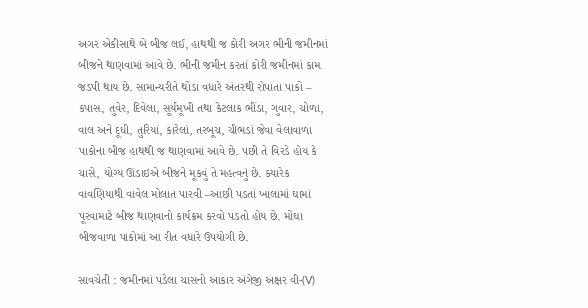અગર એકીસાથે બે બીજ લઈ, હાથથી જ કોરી અગર ભીની જમીનમાં બીજને થાણવામાં આવે છે. ભીની જમીન કરતાં કોરી જમીનમાં કામ જડપી થાય છે. સામાન્યરીતે થોડા વધારે અંતરથી રોપાતા પાકો – કપાસ, તુવેર, દિવેલા, સૂર્યમૂખી તથા કેટલાક ભીંડા, ગુવાર, ચોળા, વાલ અને દૂધી, તુરિયાં, કારેલાં, તરબૂચ, ચીભડાં જેવા વેલાવાળા પાકોના બીજ હાથથી જ થાણવામાં આવે છે. પછી તે વિરડે હોય કે ચાસે, યોગ્ય ઊંડાઇએ બીજને મૂકવું તે મહત્વનું છે. ક્યારેક વાવણિયાથી વાવેલ મોલાત પારવી –આછી પડતાં ખાલામાં ઘામાં પૂરવામાટે બીજ થાણવાનો કાર્યક્રમ કરવો પડતો હોય છે. મોંઘા બીજવાળા પાકોમાં આ રીત વધારે ઉપયોગી છે.

સાવચેતી : જમીનમાં પડેલા ચાસનો આકાર અંગેજી અક્ષર વી-(V)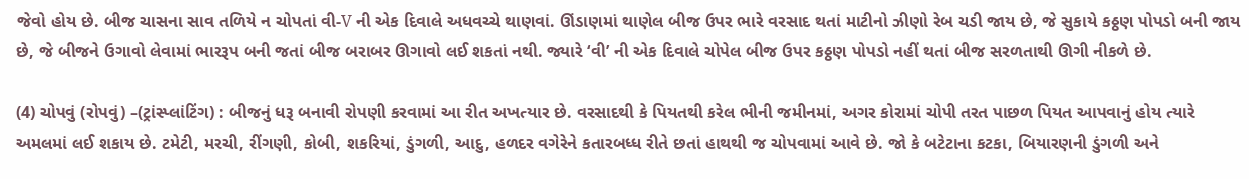જેવો હોય છે. બીજ ચાસના સાવ તળિયે ન ચોપતાં વી-V ની એક દિવાલે અધવચ્ચે થાણવાં. ઊંડાણમાં થાણેલ બીજ ઉપર ભારે વરસાદ થતાં માટીનો ઝીણો રેબ ચડી જાય છે, જે સુકાયે કઠ્ઠણ પોપડો બની જાય છે, જે બીજને ઉગાવો લેવામાં ભારરૂપ બની જતાં બીજ બરાબર ઊગાવો લઈ શકતાં નથી. જ્યારે ‘વી’ ની એક દિવાલે ચોપેલ બીજ ઉપર કઠ્ઠણ પોપડો નહીં થતાં બીજ સરળતાથી ઊગી નીકળે છે.

(4) ચોપવું (રોપવું) –(ટ્રાંસ્પ્લાંટિંગ) : બીજનું ધરૂ બનાવી રોપણી કરવામાં આ રીત અખત્યાર છે. વરસાદથી કે પિયતથી કરેલ ભીની જમીનમાં, અગર કોરામાં ચોપી તરત પાછળ પિયત આપવાનું હોય ત્યારે અમલમાં લઈ શકાય છે. ટમેટી, મરચી, રીંગણી, કોબી, શકરિયાં, ડુંગળી, આદુ, હળદર વગેરેને કતારબધ્ધ રીતે છતાં હાથથી જ ચોપવામાં આવે છે. જો કે બટેટાના કટકા, બિયારણની ડુંગળી અને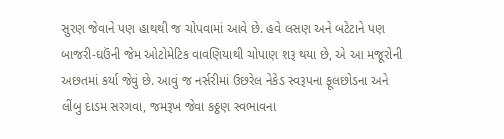સુરણ જેવાને પણ હાથથી જ ચોપવામાં આવે છે. હવે લસણ અને બટેટાને પણ બાજરી-ઘઉંની જેમ ઓટોમેટિક વાવણિયાથી ચોપાણ શરૂ થયા છે, એ આ મજૂરોની અછતમાં કર્યા જેવું છે. આવું જ નર્સરીમાં ઉછરેલ નેકેડ સ્વરૂપના ફૂલછોડના અને લીંબુ દાડમ સરગવા, જમરૂખ જેવા કઠ્ઠણ સ્વભાવના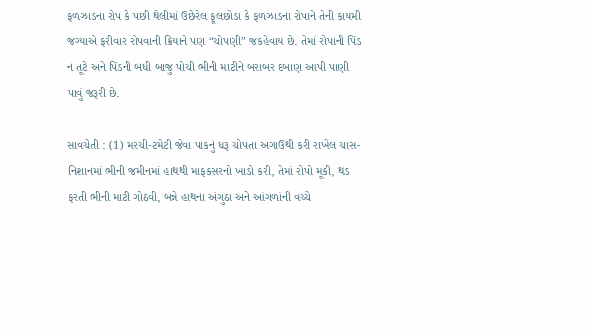ફળઝાડના રોપ કે પછી થેલીમાં ઉછેરેલ ફૂલછોડા કે ફળઝાડના રોપાને તેની કાયમી જગ્યાએ ફરીવાર રોપવાની ક્રિયાને પણ “ચોપણી” જકહેવાય છે. તેમાં રોપાની પિંડ ન તૂટે અને પિંડની બધી બાજુ પોચી ભીની માટીને બરાબર દબાણ આપી પાણી પાવું જરૂરી છે.

સાવચેતી : (1) મરચી-ટમેટી જેવા પાકનું ધરૂ ચોપતા અગાઉથી કરી રાખેલ ચાસ-નિશાનમાં ભીની જમીનમાં હાથથી માફકસરનો ખાડો કરી, તેમાં રોપો મૂકી, થડ ફરતી ભીની માટી ગોઠવી, બન્ને હાથના અંગુઠા અને આંગળાંની વચ્ચે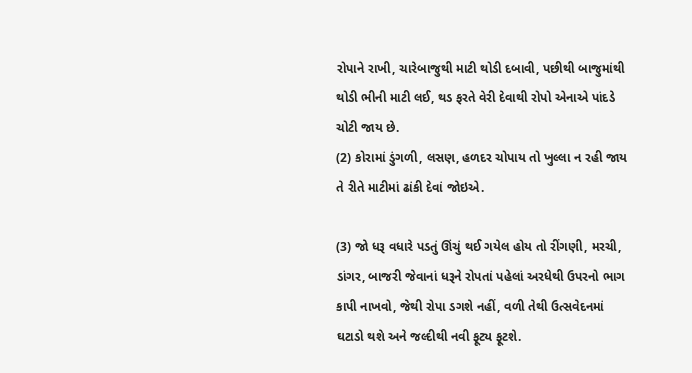રોપાને રાખી, ચારેબાજુથી માટી થોડી દબાવી, પછીથી બાજુમાંથી થોડી ભીની માટી લઈ, થડ ફરતે વેરી દેવાથી રોપો એનાએ પાંદડે ચોટી જાય છે.
(2) કોરામાં ડુંગળી, લસણ, હળદર ચોપાય તો ખુલ્લા ન રહી જાય તે રીતે માટીમાં ઢાંકી દેવાં જોઇએ.

(3) જો ધરૂ વધારે પડતું ઊંચું થઈ ગયેલ હોય તો રીંગણી, મરચી, ડાંગર, બાજરી જેવાનાં ધરૂને રોપતાં પહેલાં અરધેથી ઉપરનો ભાગ કાપી નાખવો, જેથી રોપા ડગશે નહીં, વળી તેથી ઉત્સવેદનમાં ઘટાડો થશે અને જલ્દીથી નવી ફૂટ્ય ફૂટશે.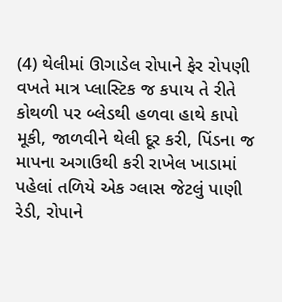(4) થેલીમાં ઊગાડેલ રોપાને ફેર રોપણી વખતે માત્ર પ્લાસ્ટિક જ કપાય તે રીતે કોથળી પર બ્લેડથી હળવા હાથે કાપો મૂકી, જાળવીને થેલી દૂર કરી, પિંડના જ માપના અગાઉથી કરી રાખેલ ખાડામાં પહેલાં તળિયે એક ગ્લાસ જેટલું પાણી રેડી, રોપાને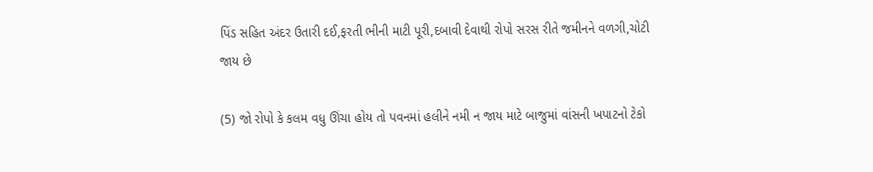પિંડ સહિત અંદર ઉતારી દઈ,ફરતી ભીની માટી પૂરી,દબાવી દેવાથી રોપો સરસ રીતે જમીનને વળગી,ચોટી જાય છે

(5) જો રોપો કે કલમ વધુ ઊંચા હોય તો પવનમાં હલીને નમી ન જાય માટે બાજુમાં વાંસની ખપાટનો ટેકો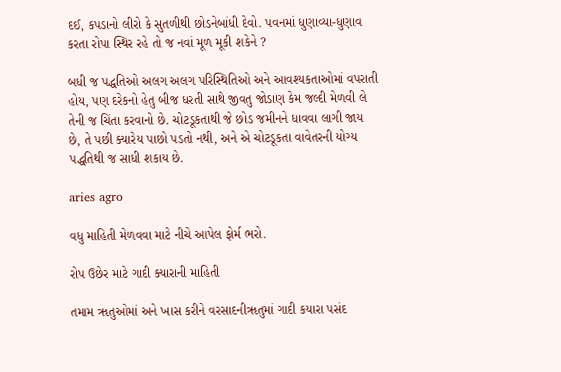દઈ, કપડાનો લીરો કે સુતળીથી છોડનેબાંધી દેવો. પવનમાં ધુણાવ્યા-ધુણાવ કરતા રોપા સ્થિર રહે તો જ નવાં મૂળ મૂકી શકેને ?

બધી જ પદ્ધતિઓ અલગ અલગ પરિસ્થિતિઓ અને આવશ્યકતાઓમાં વપરાતી હોય, પણ દરેકનો હેતુ બીજ ધરતી સાથે જીવતુ જોડાણ કેમ જલ્દી મેળવી લે તેની જ ચિંતા કરવાનો છે. ચોટડૂકતાથી જે છોડ જમીનને ધાવવા લાગી જાય છે, તે પછી ક્યારેય પાછો પડતો નથી, અને એ ચોટડૂકતા વાવેતરની યોગ્ય પદ્ધતિથી જ સાધી શકાય છે.

aries agro

વધુ માહિતી મેળવવા માટે નીચે આપેલ ફોર્મ ભરો.

રોપ ઉછેર માટે ગાદી ક્યારાની માહિતી

તમામ ૠતુઓમાં અને ખાસ કરીને વરસાદનીૠતુમાં ગાદી કયારા પસંદ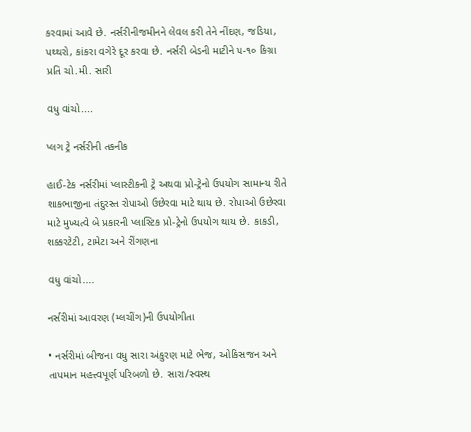કરવામાં આવે છે. નર્સરીનીજમીનને લેવલ કરી તેને નીંદણ, જડિયા, પથ્થરો, કાંકરા વગેરે દૂર કરવા છે. નર્સરી બેડની માટીને ૫-૧૦ કિગ્રા પ્રતિ ચો.મી. સારી

વધુ વાંચો....

પ્લગ ટ્રે નર્સરીની તકનીક

હાઈ-ટેક નર્સરીમાં પ્લાસ્ટીકની ટ્રે અથવા પ્રો-ટ્રેનો ઉપયોગ સામાન્ય રીતે શાકભાજીના તંદુરસ્ત રોપાઓ ઉછેરવા માટે થાય છે. રોપાઓ ઉછેરવા માટે મુખ્યત્વે બે પ્રકારની પ્લાસ્ટિક પ્રો-ટ્રેનો ઉપયોગ થાય છે. કાકડી, શક્કરટેટી, ટામેટા અને રીંગણના

વધુ વાંચો....

નર્સરીમાં આવરણ (મ્લચીંગ)ની ઉપયોગીતા

• નર્સરીમાં બીજના વધુ સારા અંકુરણ માટે ભેજ, ઓકિસજન અને તાપમાન મહત્ત્વપૂર્ણ પરિબળો છે. સારા/સ્વસ્થ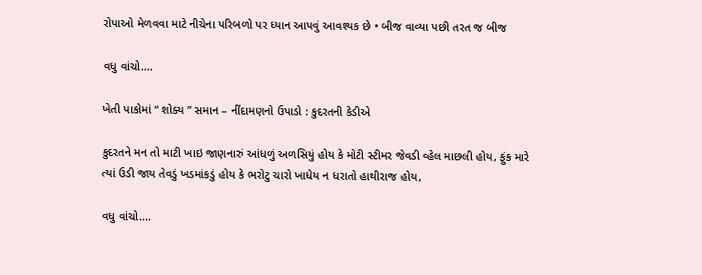રોપાઓ મેળવવા માટે નીચેના પરિબળો પર ધ્યાન આપવું આવશ્યક છે • બીજ વાવ્યા પછી તરત જ બીજ

વધુ વાંચો....

ખેતી પાકોમાં “ શોક્ય ” સમાન – નીંદામણનો ઉપાડો : કુદરતની કેડીએ

કુદરતને મન તો માટી ખાઇ જાણનારું આંધળું અળસિયું હોય કે મોટી સ્ટીમર જેવડી વ્હેલ માછલી હોય, ફુંક મારે ત્યાં ઉડી જાય તેવડું ખડમાંકડું હોય કે ભરોટુ ચારો ખાધેય ન ધરાતો હાથીરાજ હોય,

વધુ વાંચો....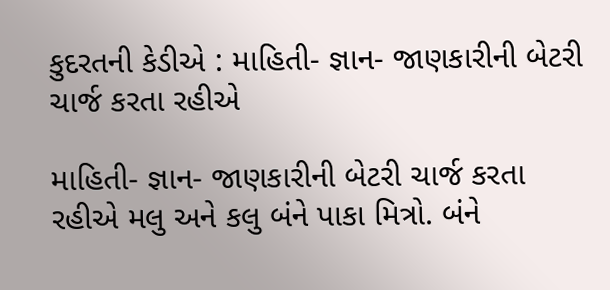કુદરતની કેડીએ : માહિતી- જ્ઞાન- જાણકારીની બેટરી ચાર્જ કરતા રહીએ

માહિતી- જ્ઞાન- જાણકારીની બેટરી ચાર્જ કરતા રહીએ મલુ અને કલુ બંને પાકા મિત્રો. બંને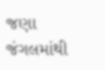જણા જંગલમાંથી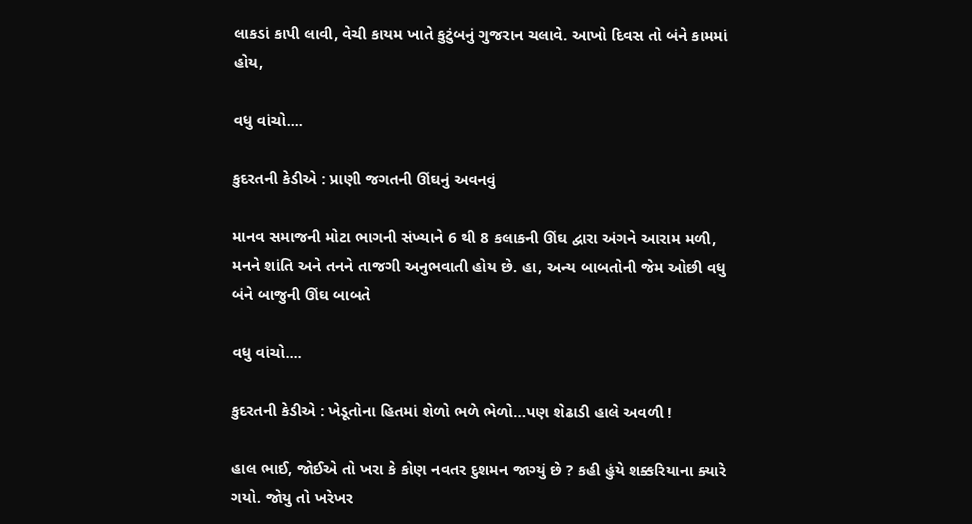લાકડાં કાપી લાવી, વેચી કાયમ ખાતે કુટુંબનું ગુજરાન ચલાવે. આખો દિવસ તો બંને કામમાં હોય,

વધુ વાંચો....

કુદરતની કેડીએ : પ્રાણી જગતની ઊંઘનું અવનવું

માનવ સમાજની મોટા ભાગની સંખ્યાને 6 થી 8 કલાકની ઊંઘ દ્વારા અંગને આરામ મળી, મનને શાંતિ અને તનને તાજગી અનુભવાતી હોય છે. હા, અન્ય બાબતોની જેમ ઓછી વધુ બંને બાજુની ઊંઘ બાબતે

વધુ વાંચો....

કુદરતની કેડીએ : ખેડૂતોના હિતમાં શેળો ભળે ભેળો…પણ શેઢાડી હાલે અવળી !

હાલ ભાઈ, જોઈએ તો ખરા કે કોણ નવતર દુશમન જાગ્યું છે ? કહી હુંયે શક્કરિયાના ક્યારે ગયો. જોયુ તો ખરેખર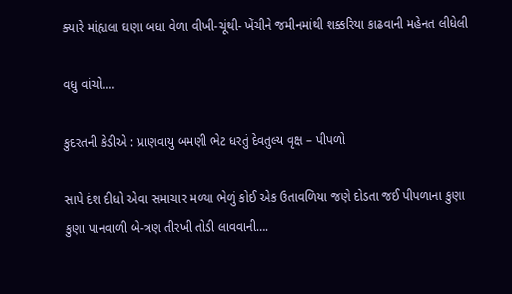ક્યારે માંહ્યલા ઘણા બધા વેળા વીખી-ચૂંથી- ખેંચીને જમીનમાંથી શક્કરિયા કાઢવાની મહેનત લીધેલી

વધુ વાંચો....

કુદરતની કેડીએ : પ્રાણવાયુ બમણી ભેટ ધરતું દેવતુલ્ય વૃક્ષ – પીપળો

સાપે દંશ દીધો એવા સમાચાર મળ્યા ભેળું કોઈ એક ઉતાવળિયા જણે દોડતા જઈ પીપળાના કુણા કુણા પાનવાળી બે-ત્રણ તીરખી તોડી લાવવાની….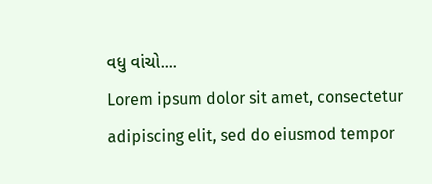વધુ વાંચો....
Lorem ipsum dolor sit amet, consectetur adipiscing elit, sed do eiusmod tempor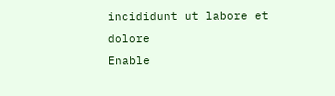incididunt ut labore et dolore
Enable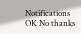Notifications OK No thanks